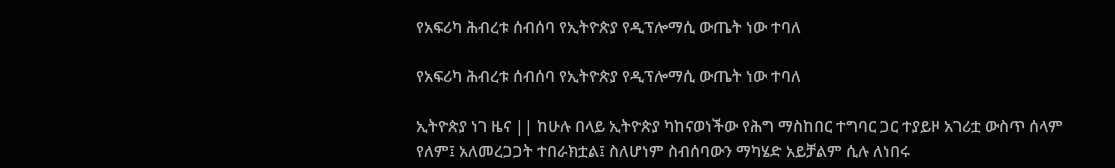የአፍሪካ ሕብረቱ ሰብሰባ የኢትዮጵያ የዲፕሎማሲ ውጤት ነው ተባለ

የአፍሪካ ሕብረቱ ሰብሰባ የኢትዮጵያ የዲፕሎማሲ ውጤት ነው ተባለ

ኢትዮጵያ ነገ ዜና || ከሁሉ በላይ ኢትዮጵያ ካከናወነችው የሕግ ማስከበር ተግባር ጋር ተያይዞ አገሪቷ ውስጥ ሰላም የለም፤ አለመረጋጋት ተበራክቷል፤ ስለሆነም ስብሰባውን ማካሄድ አይቻልም ሲሉ ለነበሩ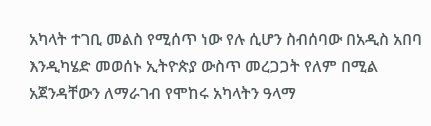አካላት ተገቢ መልስ የሚሰጥ ነው የሉ ሲሆን ስብሰባው በአዲስ አበባ እንዲካሄድ መወሰኑ ኢትዮጵያ ውስጥ መረጋጋት የለም በሚል አጀንዳቸውን ለማራገብ የሞከሩ አካላትን ዓላማ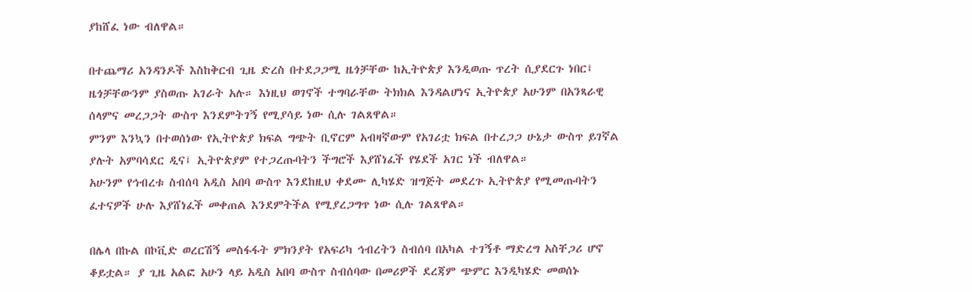ያከሸፈ ነው ብለዋል።

በተጨማሪ አንዳንዶች እስከቅርብ ጊዜ ድረስ በተደጋጋሚ ዜጎቻቸው ከኢትዮጵያ እንዲወጡ ጥረት ሲያደርጉ ነበር፤ ዜጎቻቸውንም ያስወጡ አገራት አሉ። እነዚህ ወገኖች ተግባራቸው ትክክል እንዳልሆነና ኢትዮጵያ አሁንም በአንጻራዊ ሰላምና መረጋጋት ውስጥ እንደምትገኝ የሚያሳይ ነው ሲሉ ገልጸዋል።
ምንም እንኳን በተወሰነው የኢትዮጵያ ክፍል ግጭት ቢኖርም አብዛኛውም የአገሪቷ ክፍል በተረጋጋ ሁኔታ ውስጥ ይገኛል ያሉት አምባሳደር ዲና፤ ኢትዮጵያም የተጋረጡባትን ችግሮች እያሸነፈች የሄደች አገር ነች ብለዋል።
አሁንም የኅብረቱ ስብሰባ አዲስ አበባ ውስጥ እንደከዚህ ቀደሙ ሊካሄድ ዝግጅት መደረጉ ኢትዮጵያ የሚመጡባትን ፈተናዎች ሁሉ እያሸነፈች መቀጠል እንደምትችል የሚያረጋግጥ ነው ሲሉ ገልጸዋል።

በሌላ በኩል በኮቪድ ወረርሽኝ መስፋፋት ምክንያት የአፍሪካ ኅብረትን ስብሰባ በአካል ተገኝቶ ማድረግ አስቸጋሪ ሆኖ ቆይቷል። ያ ጊዜ አልፎ አሁን ላይ አዲስ አበባ ውስጥ ስብሰባው በመሪዎች ደረጃም ጭምር እንዲካሄድ መወሰኑ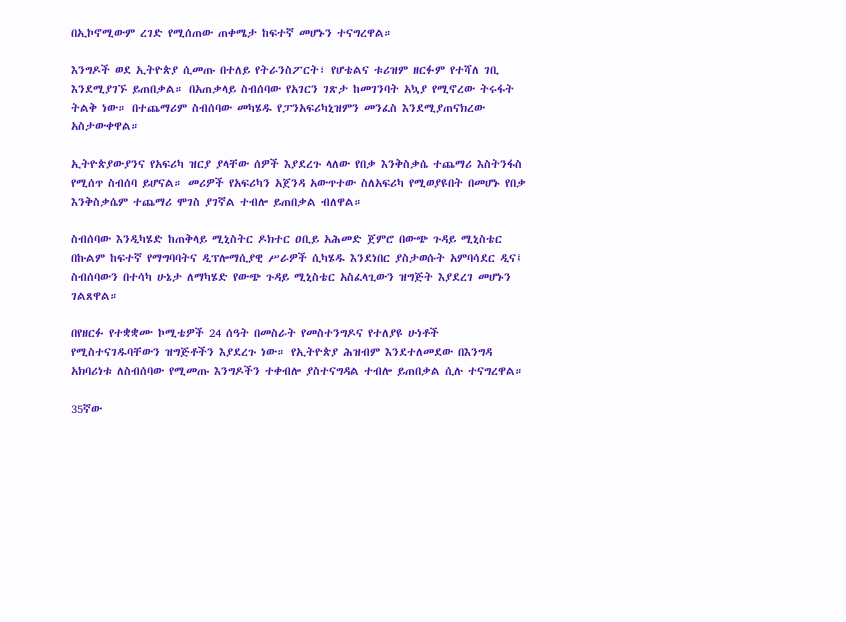በኢኮኖሚውም ረገድ የሚሰጠው ጠቀሜታ ከፍተኛ መሆኑን ተናግረዋል።

እንግዶች ወደ ኢትዮጵያ ሲመጡ በተለይ የትራንስፖርት፣ የሆቴልና ቱሪዝም ዘርፉም የተሻለ ገቢ እንደሚያገኙ ይጠበቃል። በአጠቃላይ ስብሰባው የአገርን ገጽታ ከመገንባት አኳያ የሚኖረው ትሩፋት ትልቅ ነው። በተጨማሪም ስብሰባው መካሄዱ የፓንአፍሪካኒዝምን መንፈስ እንደሚያጠናክረው አስታውቀዋል።

ኢትዮጵያውያንና የአፍሪካ ዝርያ ያላቸው ሰዎች እያደረጉ ላለው የበቃ እንቅስቃሴ ተጨማሪ እስትንፋስ የሚሰጥ ስብሰባ ይሆናል። መሪዎች የአፍሪካን አጀንዳ አውጥተው ስለአፍሪካ የሚወያዩበት በመሆኑ የበቃ እንቅስቃሴም ተጨማሪ ሞገስ ያገኛል ተብሎ ይጠበቃል ብለዋል።

ስብሰባው እንዲካሄድ ከጠቅላይ ሚኒስትር ዶክተር ዐቢይ አሕመድ ጀምሮ በውጭ ጉዳይ ሚኒስቴር በኩልም ከፍተኛ የማግባባትና ዲፕሎማሲያዊ ሥራዎች ሲካሄዱ እንደነበር ያስታወሱት አምባሳደር ዲና፤ ስብሰባውን በተሳካ ሁኔታ ለማካሄድ የውጭ ጉዳይ ሚኒስቴር አስፈላጊውን ዝግጅት እያደረገ መሆኑን ገልጸዋል።

በየዘርፉ የተቋቋሙ ኮሚቴዎች 24 ሰዓት በመስራት የመስተንግዶና የተለያዩ ሁነቶች የሚስተናገዱባቸውን ዝግጅቶችን እያደረጉ ነው። የኢትዮጵያ ሕዝብም እንደተለመደው በእንግዳ አክባሪነቱ ለስብሰባው የሚመጡ እንግዶችን ተቀብሎ ያስተናግዳል ተብሎ ይጠበቃል ሲሉ ተናግረዋል።

35ኛው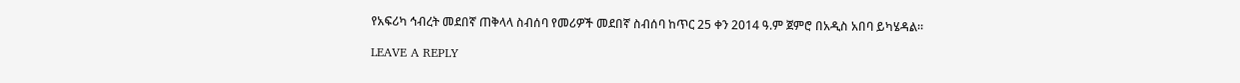የአፍሪካ ኅብረት መደበኛ ጠቅላላ ስብሰባ የመሪዎች መደበኛ ስብሰባ ከጥር 25 ቀን 2014 ዓ.ም ጀምሮ በአዲስ አበባ ይካሄዳል።

LEAVE A REPLY